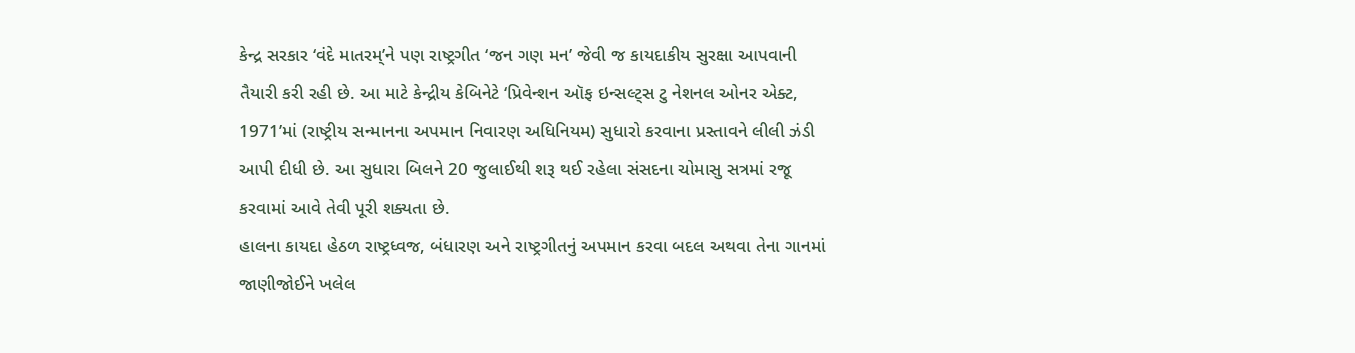કેન્દ્ર સરકાર ‘વંદે માતરમ્’ને પણ રાષ્ટ્રગીત ‘જન ગણ મન’ જેવી જ કાયદાકીય સુરક્ષા આપવાની તૈયારી કરી રહી છે. આ માટે કેન્દ્રીય કેબિનેટે ‘પ્રિવેન્શન ઑફ ઇન્સલ્ટ્સ ટુ નેશનલ ઓનર એક્ટ, 1971’માં (રાષ્ટ્રીય સન્માનના અપમાન નિવારણ અધિનિયમ) સુધારો કરવાના પ્રસ્તાવને લીલી ઝંડી આપી દીધી છે. આ સુધારા બિલને 20 જુલાઈથી શરૂ થઈ રહેલા સંસદના ચોમાસુ સત્રમાં રજૂ કરવામાં આવે તેવી પૂરી શક્યતા છે.
હાલના કાયદા હેઠળ રાષ્ટ્રધ્વજ, બંધારણ અને રાષ્ટ્રગીતનું અપમાન કરવા બદલ અથવા તેના ગાનમાં જાણીજોઈને ખલેલ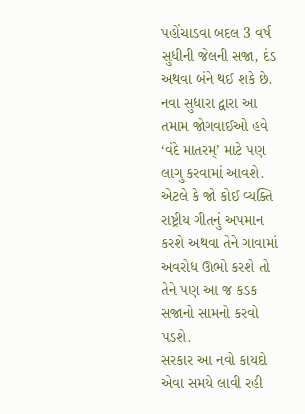પહોંચાડવા બદલ 3 વર્ષ સુધીની જેલની સજા, દંડ અથવા બંને થઈ શકે છે. નવા સુધારા દ્વારા આ તમામ જોગવાઈઓ હવે ‘વંદે માતરમ્’ માટે પણ લાગુ કરવામાં આવશે. એટલે કે જો કોઈ વ્યક્તિ રાષ્ટ્રીય ગીતનું અપમાન કરશે અથવા તેને ગાવામાં અવરોધ ઊભો કરશે તો તેને પણ આ જ કડક સજાનો સામનો કરવો પડશે.
સરકાર આ નવો કાયદો એવા સમયે લાવી રહી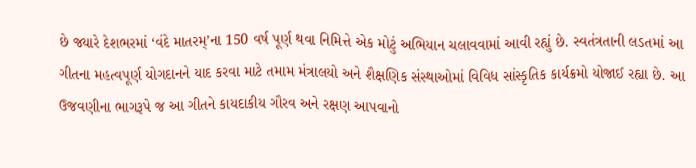છે જ્યારે દેશભરમાં ‘વંદે માતરમ્’ના 150 વર્ષ પૂર્ણ થવા નિમિત્તે એક મોટું અભિયાન ચલાવવામાં આવી રહ્યું છે. સ્વતંત્રતાની લડતમાં આ ગીતના મહત્વપૂર્ણ યોગદાનને યાદ કરવા માટે તમામ મંત્રાલયો અને શૈક્ષણિક સંસ્થાઓમાં વિવિધ સાંસ્કૃતિક કાર્યક્રમો યોજાઈ રહ્યા છે. આ ઉજવણીના ભાગરૂપે જ આ ગીતને કાયદાકીય ગૌરવ અને રક્ષણ આપવાનો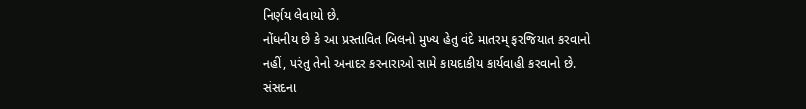નિર્ણય લેવાયો છે.
નોંધનીય છે કે આ પ્રસ્તાવિત બિલનો મુખ્ય હેતુ વંદે માતરમ્ ફરજિયાત કરવાનો નહીં, પરંતુ તેનો અનાદર કરનારાઓ સામે કાયદાકીય કાર્યવાહી કરવાનો છે. સંસદના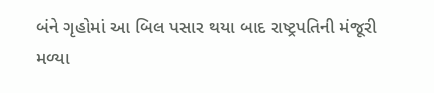બંને ગૃહોમાં આ બિલ પસાર થયા બાદ રાષ્ટ્રપતિની મંજૂરી મળ્યા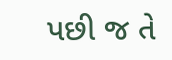પછી જ તે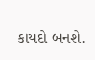કાયદો બનશે.